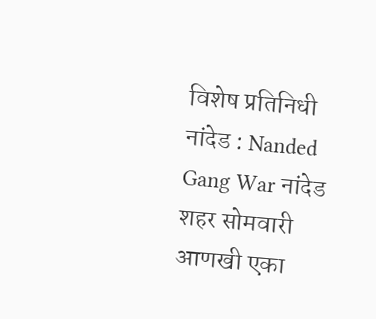विशेष प्रतिनिधी
नांदेड : Nanded Gang War नांदेड शहर सोमवारी आणखी एका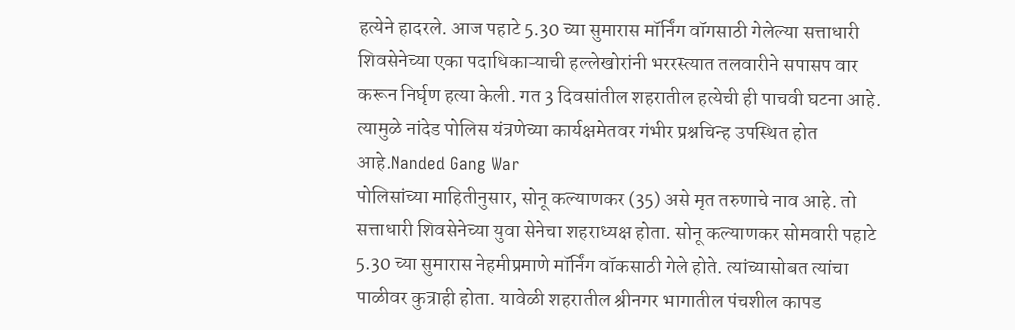हत्येने हादरले. आज पहाटे 5.30 च्या सुमारास मॉर्निंग वॉगसाठी गेलेल्या सत्ताधारी शिवसेनेच्या एका पदाधिकाऱ्याची हल्लेखोरांनी भररस्त्यात तलवारीने सपासप वार करून निर्घृण हत्या केली. गत 3 दिवसांतील शहरातील हत्येची ही पाचवी घटना आहे. त्यामुळे नांदेड पोलिस यंत्रणेच्या कार्यक्षमेतवर गंभीर प्रश्नचिन्ह उपस्थित होत आहे.Nanded Gang War
पोलिसांच्या माहितीनुसार, सोनू कल्याणकर (35) असे मृत तरुणाचे नाव आहे. तो सत्ताधारी शिवसेनेच्या युवा सेनेचा शहराध्यक्ष होता. सोनू कल्याणकर सोमवारी पहाटे 5.30 च्या सुमारास नेहमीप्रमाणे मॉर्निंग वॉकसाठी गेले होते. त्यांच्यासोबत त्यांचा पाळीवर कुत्राही होता. यावेळी शहरातील श्रीनगर भागातील पंचशील कापड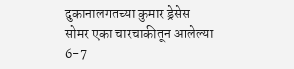दुकानालगतच्या कुमार ड्रेसेस सोमर एका चारचाकीतून आलेल्या 6-7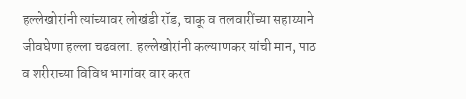हल्लेखोरांनी त्यांच्यावर लोखंडी रॉड, चाकू व तलवारींच्या सहाय्याने जीवघेणा हल्ला चढवला. हल्लेखोरांनी कल्याणकर यांची मान, पाठ व शरीराच्या विविध भागांवर वार करत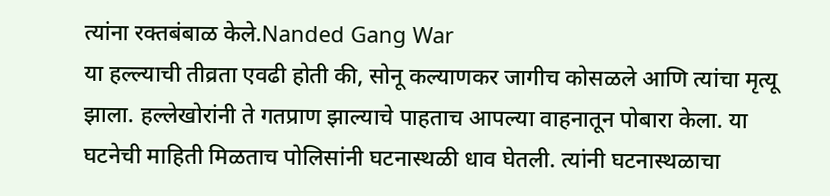त्यांना रक्तबंबाळ केले.Nanded Gang War
या हल्ल्याची तीव्रता एवढी होती की, सोनू कल्याणकर जागीच कोसळले आणि त्यांचा मृत्यू झाला. हल्लेखोरांनी ते गतप्राण झाल्याचे पाहताच आपल्या वाहनातून पोबारा केला. या घटनेची माहिती मिळताच पोलिसांनी घटनास्थळी धाव घेतली. त्यांनी घटनास्थळाचा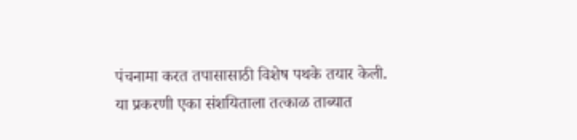पंचनामा करत तपासासाठी विशेष पथके तयार केली. या प्रकरणी एका संशयिताला तत्काळ ताब्यात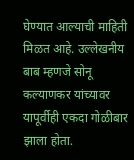घेण्यात आल्याची माहिती मिळत आहे. उल्लेखनीय बाब म्हणजे सोनू कल्याणकर यांच्यावर यापूर्वीही एकदा गोळीबार झाला होता.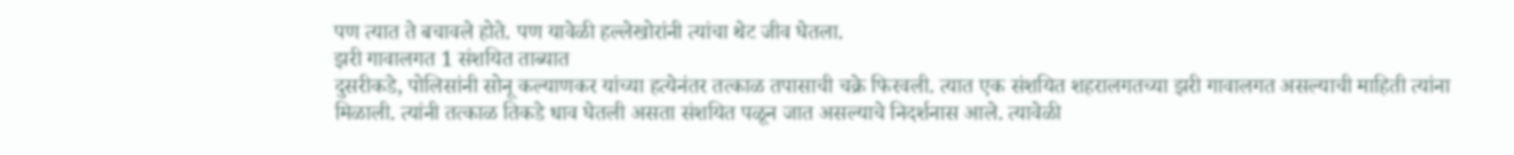पण त्यात ते बचावले होते. पण यावेळी हल्लेखोरांनी त्यांचा थेट जीव घेतला.
झरी गावालगत 1 संशयित ताब्यात
दुसरीकडे, पोलिसांनी सोनू कल्याणकर यांच्या हत्येनंतर तत्काळ तपासाची चक्रे फिरवली. त्यात एक संशयित शहरालगतच्या झरी गावालगत असल्याची माहिती त्यांना मिळाली. त्यांनी तत्काळ तिकडे धाव घेतली असता संशयित पळून जात असल्याचे निदर्शनास आले. त्यावेळी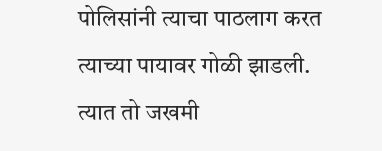पोलिसांनी त्याचा पाठलाग करत त्याच्या पायावर गोळी झाडली. त्यात तो जखमी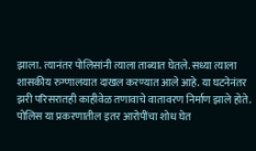झाला. त्यानंतर पोलिसांनी त्याला ताब्यात घेतले. सध्या त्याला शासकीय रुग्णालयात दाखल करण्यात आले आहे. या घटनेनंतर झरी परिसरातही काहीवेळ तणावाचे वातावरण निर्माण झाले होते. पोलिस या प्रकरणातील इतर आरोपींचा शोध घेत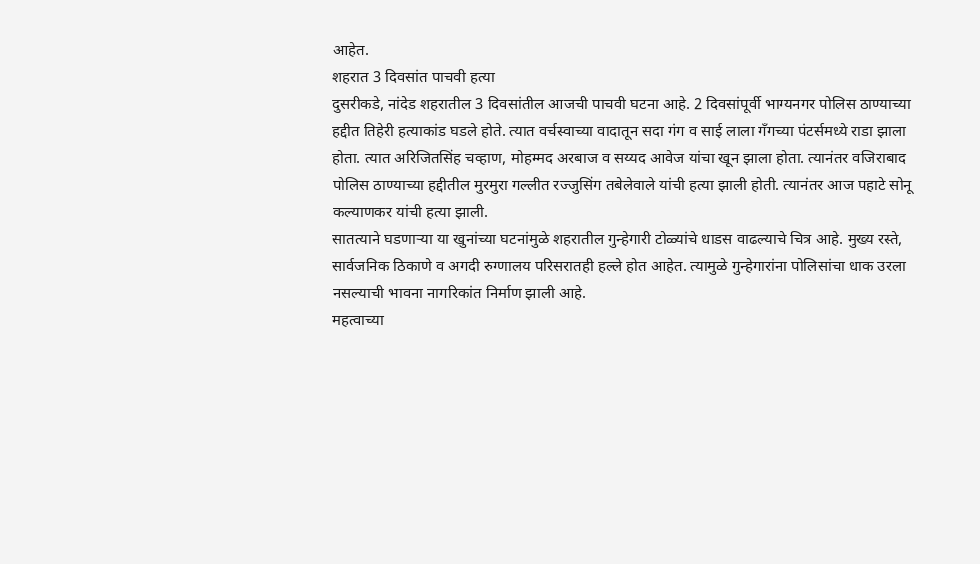आहेत.
शहरात 3 दिवसांत पाचवी हत्या
दुसरीकडे, नांदेड शहरातील 3 दिवसांतील आजची पाचवी घटना आहे. 2 दिवसांपूर्वी भाग्यनगर पोलिस ठाण्याच्या हद्दीत तिहेरी हत्याकांड घडले होते. त्यात वर्चस्वाच्या वादातून सदा गंग व साई लाला गँगच्या पंटर्समध्ये राडा झाला होता. त्यात अरिजितसिंह चव्हाण, मोहम्मद अरबाज व सय्यद आवेज यांचा खून झाला होता. त्यानंतर वजिराबाद पोलिस ठाण्याच्या हद्दीतील मुरमुरा गल्लीत रज्जुसिंग तबेलेवाले यांची हत्या झाली होती. त्यानंतर आज पहाटे सोनू कल्याणकर यांची हत्या झाली.
सातत्याने घडणाऱ्या या खुनांच्या घटनांमुळे शहरातील गुन्हेगारी टोळ्यांचे धाडस वाढल्याचे चित्र आहे. मुख्य रस्ते, सार्वजनिक ठिकाणे व अगदी रुग्णालय परिसरातही हल्ले होत आहेत. त्यामुळे गुन्हेगारांना पोलिसांचा धाक उरला नसल्याची भावना नागरिकांत निर्माण झाली आहे.
महत्वाच्या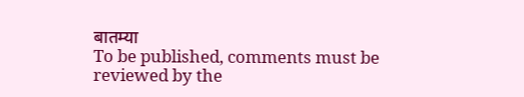बातम्या
To be published, comments must be reviewed by the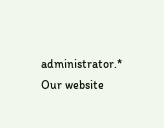administrator.*
Our website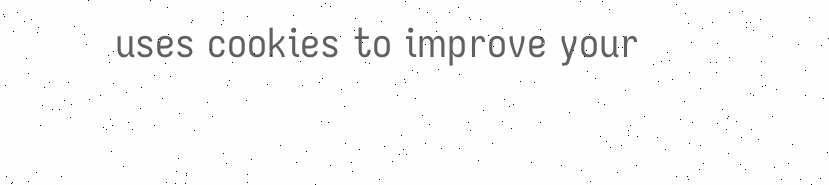uses cookies to improve your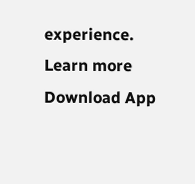experience. Learn more
Download App